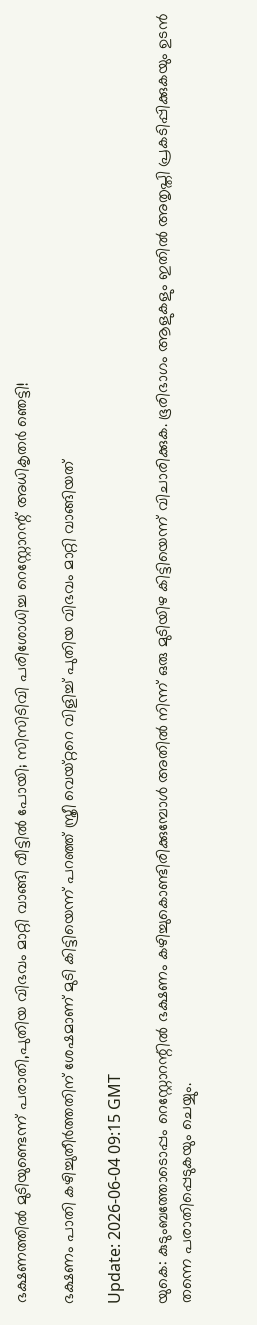ഭക്ഷണത്തിൽ മുടിയുണ്ടെന്ന് പരാതി,പുതിയ വിഭവം മാറ്റി വാങ്ങി വീട്ടിൽ പോയി; സിസിടിവി പരിശോധിച്ച റെസ്റ്റോറന്റ് അധികൃതർ ഞെട്ടി!

ഭക്ഷണം പാതി കഴിച്ചുതീര്‍ത്തതിന് ശേഷമാണ് മുടി കിട്ടിയെന്ന് പറഞ്ഞ് സ്ത്രീ വെയ്റ്ററെ വിളിച്ച് പുതിയ വിഭവം മാറ്റി വാങ്ങിയത്

Update: 2026-06-04 09:15 GMT

യുകെ: കുടുംബത്തോടൊപ്പം റെസ്റ്റോറന്റിൽ ഭക്ഷണം കഴിച്ചുകൊണ്ടിരിക്കുമ്പോൾ അതിൽ നിന്ന് ഒരു മുടിയിഴ കിട്ടിയെന്ന് വിചാരിക്കുക. ഭൂരിഭാഗം ആളുകളും ഇതിൽ അതൃപ്തി പ്രകടിപ്പിക്കുകയും ഉടൻ തന്നെ പരാതിപ്പെടുകയും ചെയ്യും.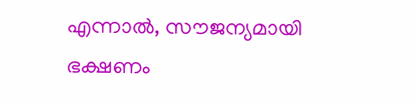എന്നാൽ, സൗജന്യമായി ഭക്ഷണം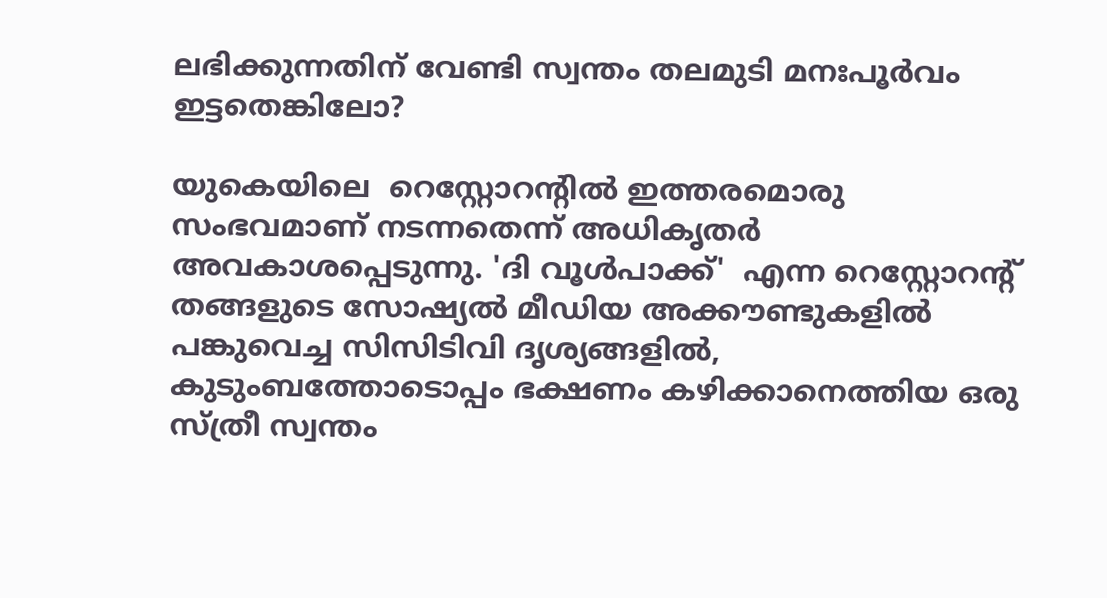ലഭിക്കുന്നതിന് വേണ്ടി സ്വന്തം തലമുടി മനഃപൂർവം ഇട്ടതെങ്കിലോ?

യുകെയിലെ  റെസ്റ്റോറന്റിൽ ഇത്തരമൊരു സംഭവമാണ് നടന്നതെന്ന് അധികൃതർ അവകാശപ്പെടുന്നു. 'ദി വൂൾപാക്ക്'  എന്ന റെസ്റ്റോറന്റ് തങ്ങളുടെ സോഷ്യൽ മീഡിയ അക്കൗണ്ടുകളിൽ പങ്കുവെച്ച സിസിടിവി ദൃശ്യങ്ങളിൽ, കുടുംബത്തോടൊപ്പം ഭക്ഷണം കഴിക്കാനെത്തിയ ഒരു സ്ത്രീ സ്വന്തം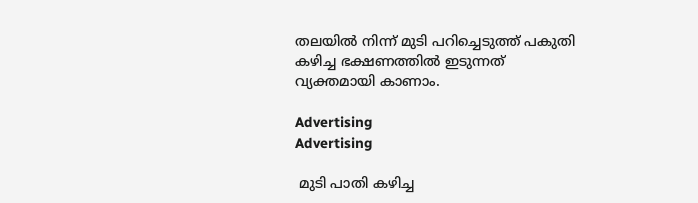തലയിൽ നിന്ന് മുടി പറിച്ചെടുത്ത് പകുതി കഴിച്ച ഭക്ഷണത്തിൽ ഇടുന്നത് വ്യക്തമായി കാണാം.

Advertising
Advertising

 മുടി പാതി കഴിച്ച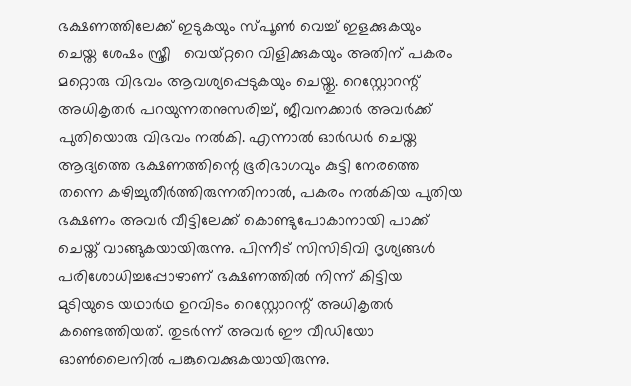ഭക്ഷണത്തിലേക്ക് ഇടുകയും സ്പൂണ്‍ വെച്ച് ഇളക്കുകയും ചെയ്ത ശേഷം സ്ത്രീ   വെയ്റ്ററെ വിളിക്കുകയും അതിന് പകരം മറ്റൊരു വിഭവം ആവശ്യപ്പെടുകയും ചെയ്തു. റെസ്റ്റോറന്റ് അധികൃതർ പറയുന്നതനുസരിച്ച്, ജീവനക്കാർ അവർക്ക് പുതിയൊരു വിഭവം നൽകി. എന്നാൽ ഓർഡർ ചെയ്ത ആദ്യത്തെ ഭക്ഷണത്തിന്റെ ഭൂരിഭാഗവും കുട്ടി നേരത്തെ തന്നെ കഴിച്ചുതീർത്തിരുന്നതിനാൽ, പകരം നൽകിയ പുതിയ ഭക്ഷണം അവർ വീട്ടിലേക്ക് കൊണ്ടുപോകാനായി പാക്ക് ചെയ്ത് വാങ്ങുകയായിരുന്നു. പിന്നീട് സിസിടിവി ദൃശ്യങ്ങൾ പരിശോധിച്ചപ്പോഴാണ് ഭക്ഷണത്തിൽ നിന്ന് കിട്ടിയ മുടിയുടെ യഥാർഥ ഉറവിടം റെസ്റ്റോറന്റ് അധികൃതർ കണ്ടെത്തിയത്. തുടർന്ന് അവർ ഈ വീഡിയോ ഓൺലൈനിൽ പങ്കുവെക്കുകയായിരുന്നു.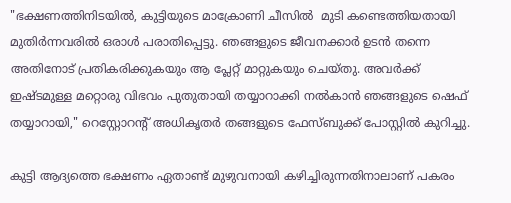"ഭക്ഷണത്തിനിടയിൽ, കുട്ടിയുടെ മാക്രോണി ചീസിൽ  മുടി കണ്ടെത്തിയതായി മുതിർന്നവരിൽ ഒരാൾ പരാതിപ്പെട്ടു. ഞങ്ങളുടെ ജീവനക്കാർ ഉടൻ തന്നെ അതിനോട് പ്രതികരിക്കുകയും ആ പ്ലേറ്റ് മാറ്റുകയും ചെയ്തു. അവർക്ക് ഇഷ്ടമുള്ള മറ്റൊരു വിഭവം പുതുതായി തയ്യാറാക്കി നൽകാൻ ഞങ്ങളുടെ ഷെഫ് തയ്യാറായി," റെസ്റ്റോറന്റ് അധികൃതര്‍ തങ്ങളുടെ ഫേസ്ബുക്ക് പോസ്റ്റിൽ കുറിച്ചു.

കുട്ടി ആദ്യത്തെ ഭക്ഷണം ഏതാണ്ട് മുഴുവനായി കഴിച്ചിരുന്നതിനാലാണ് പകരം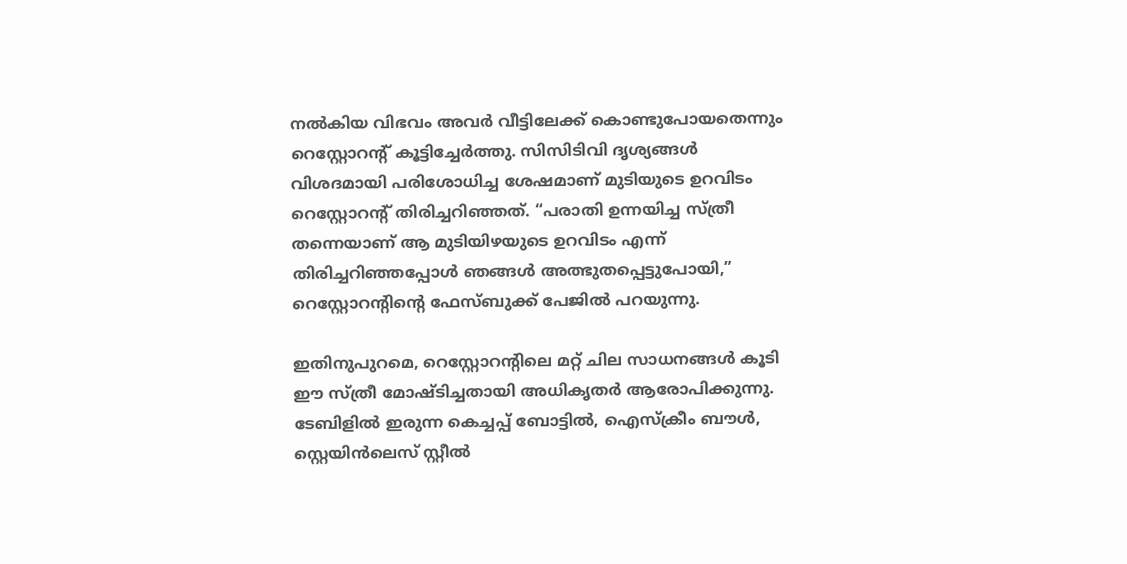നൽകിയ വിഭവം അവർ വീട്ടിലേക്ക് കൊണ്ടുപോയതെന്നും റെസ്റ്റോറന്റ് കൂട്ടിച്ചേർത്തു. സിസിടിവി ദൃശ്യങ്ങൾ വിശദമായി പരിശോധിച്ച ശേഷമാണ് മുടിയുടെ ഉറവിടം റെസ്റ്റോറന്റ് തിരിച്ചറിഞ്ഞത്. “പരാതി ഉന്നയിച്ച സ്ത്രീ തന്നെയാണ് ആ മുടിയിഴയുടെ ഉറവിടം എന്ന് തിരിച്ചറിഞ്ഞപ്പോൾ ഞങ്ങൾ അത്ഭുതപ്പെട്ടുപോയി,” റെസ്റ്റോറന്‍റിന്‍റെ ഫേസ്ബുക്ക് പേജില്‍ പറയുന്നു.

ഇതിനുപുറമെ, റെസ്റ്റോറന്റിലെ മറ്റ് ചില സാധനങ്ങൾ കൂടി ഈ സ്ത്രീ മോഷ്ടിച്ചതായി അധികൃതർ ആരോപിക്കുന്നു. ടേബിളിൽ ഇരുന്ന കെച്ചപ്പ് ബോട്ടിൽ, ഐസ്ക്രീം ബൗൾ, സ്റ്റെയിൻലെസ് സ്റ്റീൽ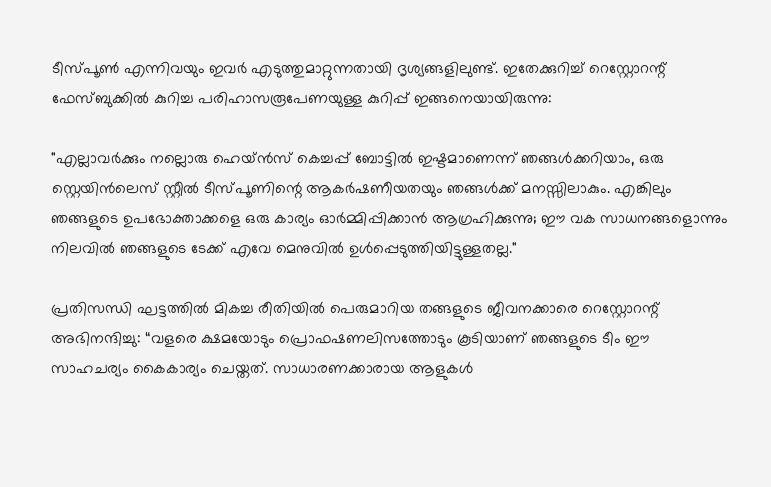ടീസ്പൂൺ എന്നിവയും ഇവർ എടുത്തുമാറ്റുന്നതായി ദൃശ്യങ്ങളിലുണ്ട്. ഇതേക്കുറിച്ച് റെസ്റ്റോറന്റ് ഫേസ്ബുക്കിൽ കുറിച്ച പരിഹാസരൂപേണയുള്ള കുറിപ്പ് ഇങ്ങനെയായിരുന്നു:

"എല്ലാവർക്കും നല്ലൊരു ഹെയ്ൻസ് കെച്ചപ്പ് ബോട്ടിൽ ഇഷ്ടമാണെന്ന് ഞങ്ങൾക്കറിയാം, ഒരു സ്റ്റെയിൻലെസ് സ്റ്റീൽ ടീസ്പൂണിന്റെ ആകർഷണീയതയും ഞങ്ങൾക്ക് മനസ്സിലാകും. എങ്കിലും ഞങ്ങളുടെ ഉപഭോക്താക്കളെ ഒരു കാര്യം ഓർമ്മിപ്പിക്കാൻ ആഗ്രഹിക്കുന്നു; ഈ വക സാധനങ്ങളൊന്നും നിലവിൽ ഞങ്ങളുടെ ടേക്ക് എവേ മെനുവിൽ ഉൾപ്പെടുത്തിയിട്ടുള്ളതല്ല."

പ്രതിസന്ധി ഘട്ടത്തിൽ മികച്ച രീതിയിൽ പെരുമാറിയ തങ്ങളുടെ ജീവനക്കാരെ റെസ്റ്റോറന്റ് അഭിനന്ദിച്ചു: “വളരെ ക്ഷമയോടും പ്രൊഫഷണലിസത്തോടും കൂടിയാണ് ഞങ്ങളുടെ ടീം ഈ സാഹചര്യം കൈകാര്യം ചെയ്തത്. സാധാരണക്കാരായ ആളുകൾ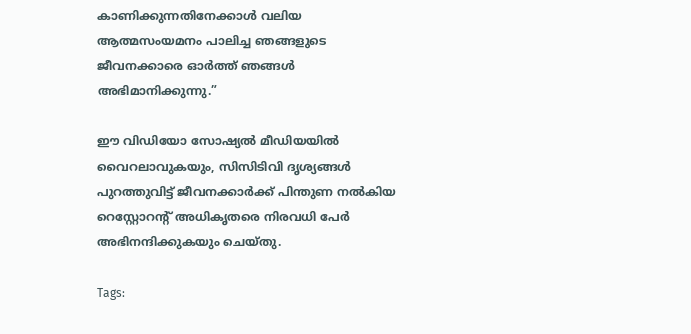കാണിക്കുന്നതിനേക്കാൾ വലിയ ആത്മസംയമനം പാലിച്ച ഞങ്ങളുടെ ജീവനക്കാരെ ഓർത്ത് ഞങ്ങൾ അഭിമാനിക്കുന്നു.”

ഈ വിഡിയോ സോഷ്യൽ മീഡിയയിൽ വൈറലാവുകയും, സിസിടിവി ദൃശ്യങ്ങൾ പുറത്തുവിട്ട് ജീവനക്കാർക്ക് പിന്തുണ നൽകിയ റെസ്റ്റോറന്റ് അധികൃതരെ നിരവധി പേര്‍ അഭിനന്ദിക്കുകയും ചെയ്തു.

Tags: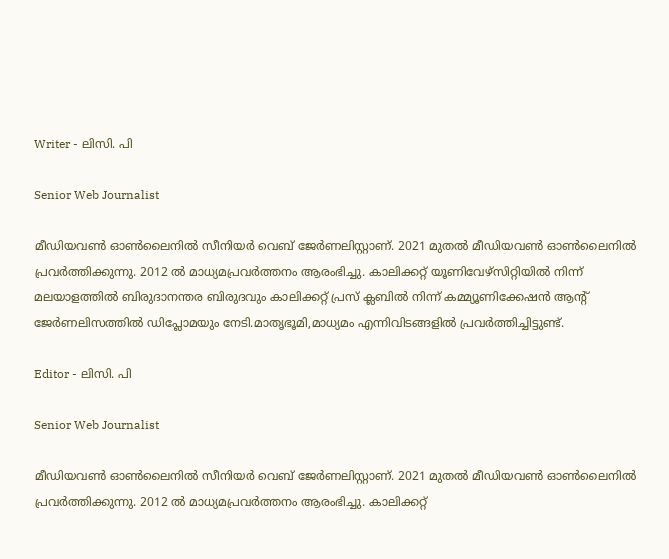Writer - ലിസി. പി

Senior Web Journalist

മീഡിയവൺ ഓൺലൈനിൽ സീനിയർ വെബ് ജേർണലിസ്റ്റാണ്. 2021 മുതൽ മീഡിയവൺ ഓൺലൈനിൽ പ്രവർത്തിക്കുന്നു. 2012 ല്‍ മാധ്യമപ്രവര്‍ത്തനം ആരംഭിച്ചു. കാലിക്കറ്റ് യൂണിവേഴ്‌സിറ്റിയിൽ നിന്ന് മലയാളത്തിൽ ബിരുദാനന്തര ബിരുദവും കാലിക്കറ്റ് പ്രസ് ക്ലബിൽ നിന്ന് കമ്മ്യൂണിക്കേഷൻ ആന്റ് ജേർണലിസത്തിൽ ഡിപ്ലോമയും നേടി.മാതൃഭൂമി,മാധ്യമം എന്നിവിടങ്ങളിൽ പ്രവർത്തിച്ചിട്ടുണ്ട്.

Editor - ലിസി. പി

Senior Web Journalist

മീഡിയവൺ ഓൺലൈനിൽ സീനിയർ വെബ് ജേർണലിസ്റ്റാണ്. 2021 മുതൽ മീഡിയവൺ ഓൺലൈനിൽ പ്രവർത്തിക്കുന്നു. 2012 ല്‍ മാധ്യമപ്രവര്‍ത്തനം ആരംഭിച്ചു. കാലിക്കറ്റ്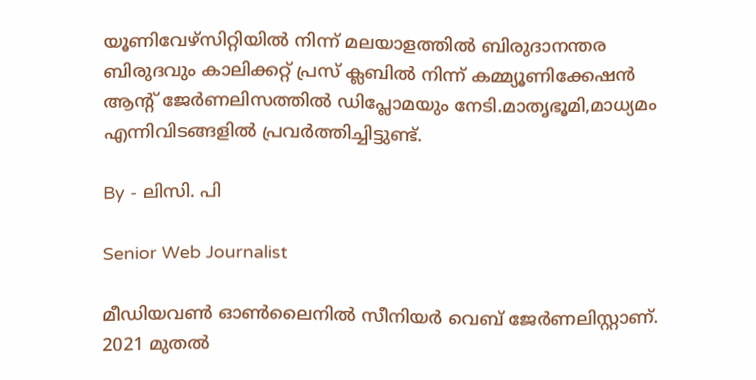യൂണിവേഴ്‌സിറ്റിയിൽ നിന്ന് മലയാളത്തിൽ ബിരുദാനന്തര ബിരുദവും കാലിക്കറ്റ് പ്രസ് ക്ലബിൽ നിന്ന് കമ്മ്യൂണിക്കേഷൻ ആന്റ് ജേർണലിസത്തിൽ ഡിപ്ലോമയും നേടി.മാതൃഭൂമി,മാധ്യമം എന്നിവിടങ്ങളിൽ പ്രവർത്തിച്ചിട്ടുണ്ട്.

By - ലിസി. പി

Senior Web Journalist

മീഡിയവൺ ഓൺലൈനിൽ സീനിയർ വെബ് ജേർണലിസ്റ്റാണ്. 2021 മുതൽ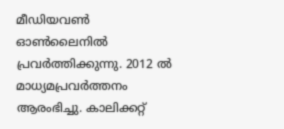മീഡിയവൺ ഓൺലൈനിൽ പ്രവർത്തിക്കുന്നു. 2012 ല്‍ മാധ്യമപ്രവര്‍ത്തനം ആരംഭിച്ചു. കാലിക്കറ്റ്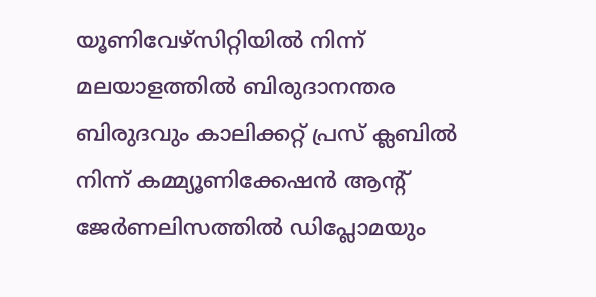യൂണിവേഴ്‌സിറ്റിയിൽ നിന്ന് മലയാളത്തിൽ ബിരുദാനന്തര ബിരുദവും കാലിക്കറ്റ് പ്രസ് ക്ലബിൽ നിന്ന് കമ്മ്യൂണിക്കേഷൻ ആന്റ് ജേർണലിസത്തിൽ ഡിപ്ലോമയും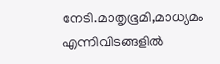നേടി.മാതൃഭൂമി,മാധ്യമം എന്നിവിടങ്ങളിൽ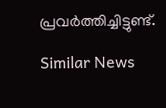പ്രവർത്തിച്ചിട്ടുണ്ട്.

Similar News